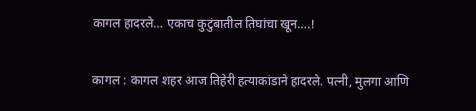कागल हादरले… एकाच कुटुंबातील तिघांचा खून….!

कागल : कागल शहर आज तिहेरी हत्याकांडाने हादरले. पत्नी, मुलगा आणि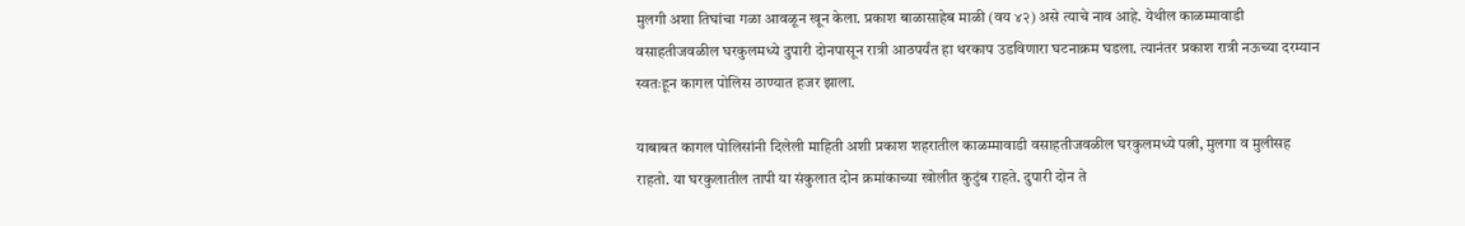मुलगी अशा तिघांचा गळा आवळून खून केला. प्रकाश बाळासाहेब माळी (वय ४२) असे त्याचे नाव आहे. येथील काळम्मावाडी वसाहतीजवळील घरकुलमध्ये दुपारी दोनपासून रात्री आठपर्यंत हा थरकाप उडविणारा घटनाक्रम घडला. त्यानंतर प्रकाश रात्री नऊच्या दरम्यान स्वतःहून कागल पोलिस ठाण्यात हजर झाला.

याबाबत कागल पोलिसांनी दिलेली माहिती अशी प्रकाश शहरातील काळम्मावाडी वसाहतीजवळील घरकुलमध्ये पत्नी, मुलगा व मुलीसह राहतो. या घरकुलातील तापी या संकुलात दोन क्रमांकाच्या खोलीत कुटुंब राहते. दुपारी दोन ते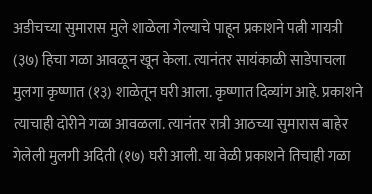अडीचच्या सुमारास मुले शाळेला गेल्याचे पाहून प्रकाशने पत्नी गायत्री (३७) हिचा गळा आवळून खून केला. त्यानंतर सायंकाळी साडेपाचला मुलगा कृष्णात (१३) शाळेतून घरी आला. कृष्णात दिव्यांग आहे. प्रकाशने त्याचाही दोरीने गळा आवळला. त्यानंतर रात्री आठच्या सुमारास बाहेर गेलेली मुलगी अदिती (१७) घरी आली. या वेळी प्रकाशने तिचाही गळा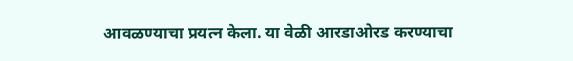आवळण्याचा प्रयत्न केला. या वेळी आरडाओरड करण्याचा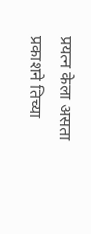प्रयत्न केला असता प्रकाशने तिच्या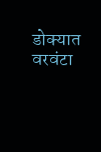डोक्यात वरवंटा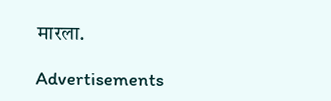मारला.

Advertisements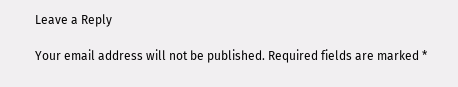Leave a Reply

Your email address will not be published. Required fields are marked *